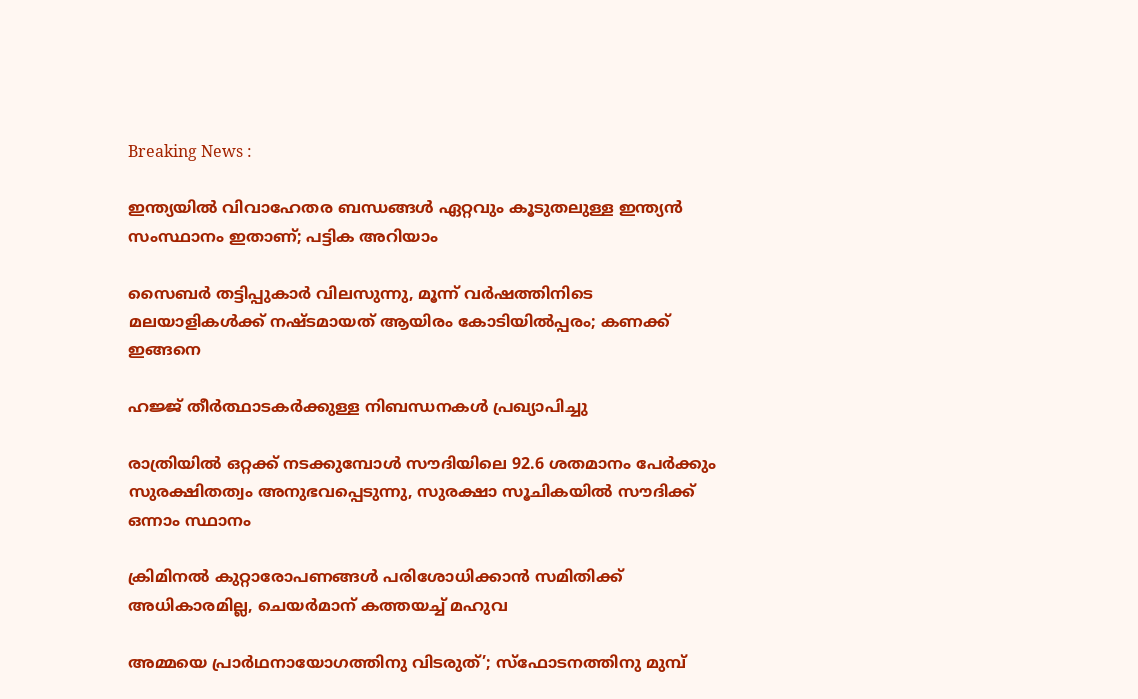Breaking News :

ഇന്ത്യയില്‍ വിവാഹേതര ബന്ധങ്ങള്‍ ഏറ്റവും കൂടുതലുള്ള ഇന്ത്യന്‍ സംസ്ഥാനം ഇതാണ്; പട്ടിക അറിയാം

സൈബര്‍ തട്ടിപ്പുകാര്‍ വിലസുന്നു, മൂന്ന് വര്‍ഷത്തിനിടെ മലയാളികള്‍ക്ക് നഷ്ടമായത് ആയിരം കോടിയില്‍പ്പരം; കണക്ക് ഇങ്ങനെ

ഹജ്ജ് തീർത്ഥാടകർക്കുള്ള നിബന്ധനകൾ പ്രഖ്യാപിച്ചു

രാത്രിയിൽ ഒറ്റക്ക് നടക്കുമ്പോൾ സൗദിയിലെ 92.6 ശതമാനം പേർക്കും സുരക്ഷിതത്വം അനുഭവപ്പെടുന്നു, സുരക്ഷാ സൂചികയിൽ സൗദിക്ക് ഒന്നാം സ്ഥാനം

ക്രിമിനല്‍ കുറ്റാരോപണങ്ങള്‍ പരിശോധിക്കാന്‍ സമിതിക്ക്‌ അധികാരമില്ല, ചെയര്‍മാന്‌ കത്തയച്ച് മഹുവ

അമ്മയെ പ്രാര്‍ഥനായോഗത്തിനു വിടരുത്’; സ്‌ഫോടനത്തിനു മുമ്പ്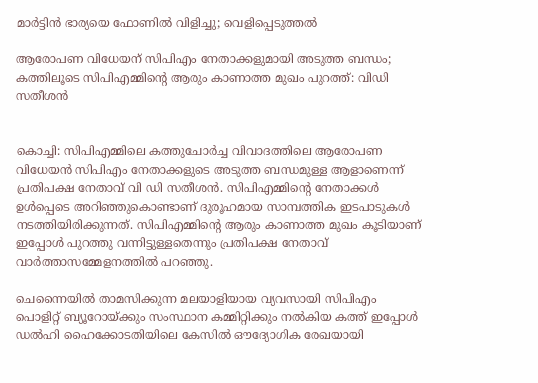മാര്‍ട്ടിന്‍ ഭാര്യയെ ഫോണില്‍ വിളിച്ചു; വെളിപ്പെടുത്തല്‍

ആരോപണ വിധേയന് സിപിഎം നേതാക്കളുമായി അടുത്ത ബന്ധം; കത്തിലൂടെ സിപിഎമ്മിന്റെ ആരും കാണാത്ത മുഖം പുറത്ത്: വിഡി സതീശന്‍


കൊച്ചി: സിപിഎമ്മിലെ കത്തുചോര്‍ച്ച വിവാദത്തിലെ ആരോപണ വിധേയന്‍ സിപിഎം നേതാക്കളുടെ അടുത്ത ബന്ധമുള്ള ആളാണെന്ന് പ്രതിപക്ഷ നേതാവ് വി ഡി സതീശന്‍. സിപിഎമ്മിന്റെ നേതാക്കള്‍ ഉള്‍പ്പെടെ അറിഞ്ഞുകൊണ്ടാണ് ദുരൂഹമായ സാമ്പത്തിക ഇടപാടുകള്‍ നടത്തിയിരിക്കുന്നത്. സിപിഎമ്മിന്റെ ആരും കാണാത്ത മുഖം കൂടിയാണ് ഇപ്പോള്‍ പുറത്തു വന്നിട്ടുള്ളതെന്നും പ്രതിപക്ഷ നേതാവ് വാര്‍ത്താസമ്മേളനത്തില്‍ പറഞ്ഞു.

ചെന്നൈയില്‍ താമസിക്കുന്ന മലയാളിയായ വ്യവസായി സിപിഎം പൊളിറ്റ് ബ്യൂറോയ്ക്കും സംസ്ഥാന കമ്മിറ്റിക്കും നല്‍കിയ കത്ത് ഇപ്പോള്‍ ഡല്‍ഹി ഹൈക്കോടതിയിലെ കേസില്‍ ഔദ്യോഗിക രേഖയായി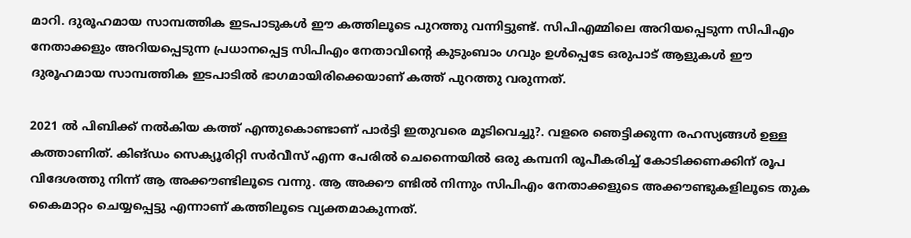മാറി. ദുരൂഹമായ സാമ്പത്തിക ഇടപാടുകള്‍ ഈ കത്തിലൂടെ പുറത്തു വന്നിട്ടുണ്ട്. സിപിഎമ്മിലെ അറിയപ്പെടുന്ന സിപിഎം നേതാക്കളും അറിയപ്പെടുന്ന പ്രധാനപ്പെട്ട സിപിഎം നേതാവിന്റെ കുടുംബാം ഗവും ഉള്‍പ്പെടേ ഒരുപാട് ആളുകള്‍ ഈ ദുരൂഹമായ സാമ്പത്തിക ഇടപാടില്‍ ഭാഗമായിരിക്കെയാണ് കത്ത് പുറത്തു വരുന്നത്.

2021 ല്‍ പിബിക്ക് നല്‍കിയ കത്ത് എന്തുകൊണ്ടാണ് പാര്‍ട്ടി ഇതുവരെ മൂടിവെച്ചു?. വളരെ ഞെട്ടിക്കുന്ന രഹസ്യങ്ങള്‍ ഉള്ള കത്താണിത്. കിങ്ഡം സെക്യൂരിറ്റി സര്‍വീസ് എന്ന പേരില്‍ ചെന്നൈയില്‍ ഒരു കമ്പനി രൂപീകരിച്ച് കോടിക്കണക്കിന് രൂപ വിദേശത്തു നിന്ന് ആ അക്കൗണ്ടിലൂടെ വന്നു. ആ അക്കൗ ണ്ടില്‍ നിന്നും സിപിഎം നേതാക്കളുടെ അക്കൗണ്ടുകളിലൂടെ തുക കൈമാറ്റം ചെയ്യപ്പെട്ടു എന്നാണ് കത്തിലൂടെ വ്യക്തമാകുന്നത്.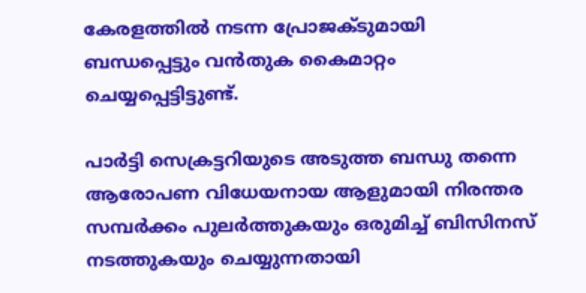കേരളത്തില്‍ നടന്ന പ്രോജക്ടുമായി ബന്ധപ്പെട്ടും വന്‍തുക കൈമാറ്റം ചെയ്യപ്പെട്ടിട്ടുണ്ട്.

പാര്‍ട്ടി സെക്രട്ടറിയുടെ അടുത്ത ബന്ധു തന്നെ ആരോപണ വിധേയനായ ആളുമായി നിരന്തര സമ്പര്‍ക്കം പുലര്‍ത്തുകയും ഒരുമിച്ച് ബിസിനസ് നടത്തുകയും ചെയ്യുന്നതായി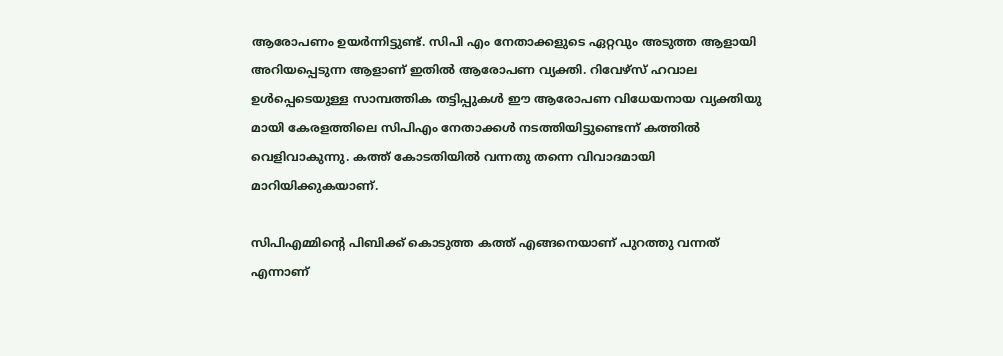ആരോപണം ഉയര്‍ന്നിട്ടുണ്ട്. സിപി എം നേതാക്കളുടെ ഏറ്റവും അടുത്ത ആളായി അറിയപ്പെടുന്ന ആളാണ് ഇതില്‍ ആരോപണ വ്യക്തി. റിവേഴ്‌സ് ഹവാല ഉള്‍പ്പെടെയുള്ള സാമ്പത്തിക തട്ടിപ്പുകള്‍ ഈ ആരോപണ വിധേയനായ വ്യക്തിയു മായി കേരളത്തിലെ സിപിഎം നേതാക്കള്‍ നടത്തിയിട്ടുണ്ടെന്ന് കത്തില്‍ വെളിവാകുന്നു. കത്ത് കോടതിയില്‍ വന്നതു തന്നെ വിവാദമായി മാറിയിക്കുകയാണ്.

സിപിഎമ്മിന്റെ പിബിക്ക് കൊടുത്ത കത്ത് എങ്ങനെയാണ് പുറത്തു വന്നത് എന്നാണ്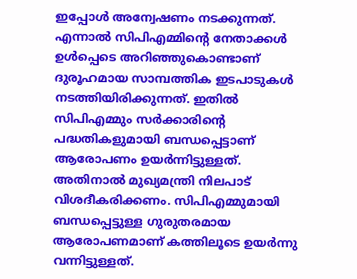ഇപ്പോള്‍ അന്വേഷണം നടക്കുന്നത്. എന്നാല്‍ സിപിഎമ്മിന്റെ നേതാക്കള്‍ ഉള്‍പ്പെടെ അറിഞ്ഞുകൊണ്ടാണ് ദുരൂഹമായ സാമ്പത്തിക ഇടപാടുകള്‍ നടത്തിയിരിക്കുന്നത്. ഇതില്‍ സിപിഎമ്മും സര്‍ക്കാരിന്റെ പദ്ധതികളുമായി ബന്ധപ്പെട്ടാണ് ആരോപണം ഉയര്‍ന്നിട്ടുള്ളത്. അതിനാല്‍ മുഖ്യമന്ത്രി നിലപാട് വിശദീകരിക്കണം. സിപിഎമ്മുമായി ബന്ധപ്പെട്ടുള്ള ഗുരുതരമായ ആരോപണമാണ് കത്തിലൂടെ ഉയര്‍ന്നു വന്നിട്ടുള്ളത്.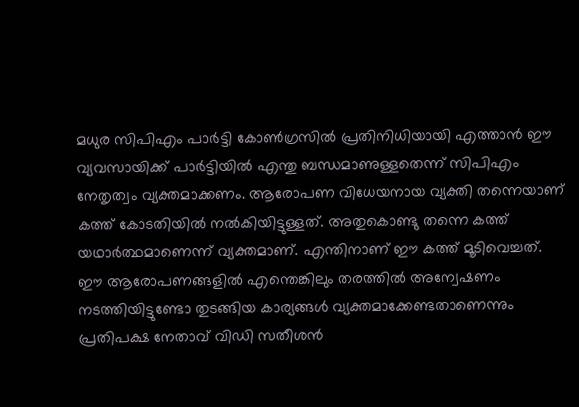മധുര സിപിഎം പാര്‍ട്ടി കോണ്‍ഗ്രസില്‍ പ്രതിനിധിയായി എത്താന്‍ ഈ വ്യവസായിക്ക് പാര്‍ട്ടിയില്‍ എന്തു ബന്ധമാണുള്ളതെന്ന് സിപിഎം നേതൃത്വം വ്യക്തമാക്കണം. ആരോപണ വിധേയനായ വ്യക്തി തന്നെയാണ് കത്ത് കോടതിയില്‍ നല്‍കിയിട്ടുള്ളത്. അതുകൊണ്ടു തന്നെ കത്ത് യഥാര്‍ത്ഥമാണെന്ന് വ്യക്തമാണ്. എന്തിനാണ് ഈ കത്ത് മൂടിവെച്ചത്. ഈ ആരോപണങ്ങളില്‍ എന്തെങ്കിലും തരത്തില്‍ അന്വേഷണം നടത്തിയിട്ടുണ്ടോ തുടങ്ങിയ കാര്യങ്ങള്‍ വ്യക്തമാക്കേണ്ടതാണെന്നും പ്രതിപക്ഷ നേതാവ് വിഡി സതീശന്‍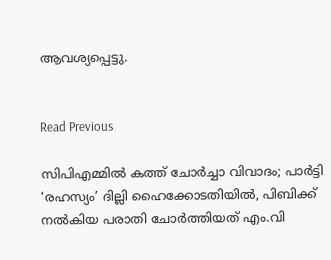ആവശ്യപ്പെട്ടു.


Read Previous

സിപിഎമ്മിൽ കത്ത് ചോര്‍ച്ചാ വിവാദം; പാർട്ടി ‘രഹസ്യം’ ദില്ലി ഹൈക്കോടതിയിൽ, പിബിക്ക് നൽകിയ പരാതി ചോർത്തിയത് എം.വി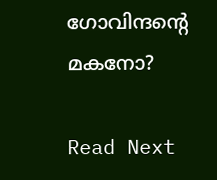ഗോവിന്ദന്‍റെ മകനോ?

Read Next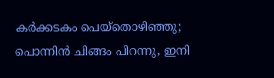കര്‍ക്കടകം പെയ്‌തൊഴിഞ്ഞു; പൊന്നിന്‍ ചിങ്ങം പിറന്നു, ഇനി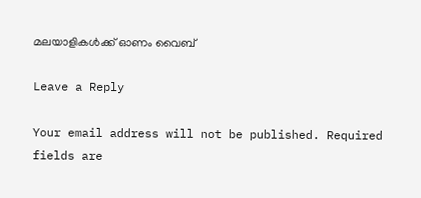മലയാളികള്‍ക്ക് ഓണം വൈബ്

Leave a Reply

Your email address will not be published. Required fields are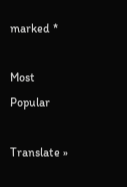marked *

Most Popular

Translate »